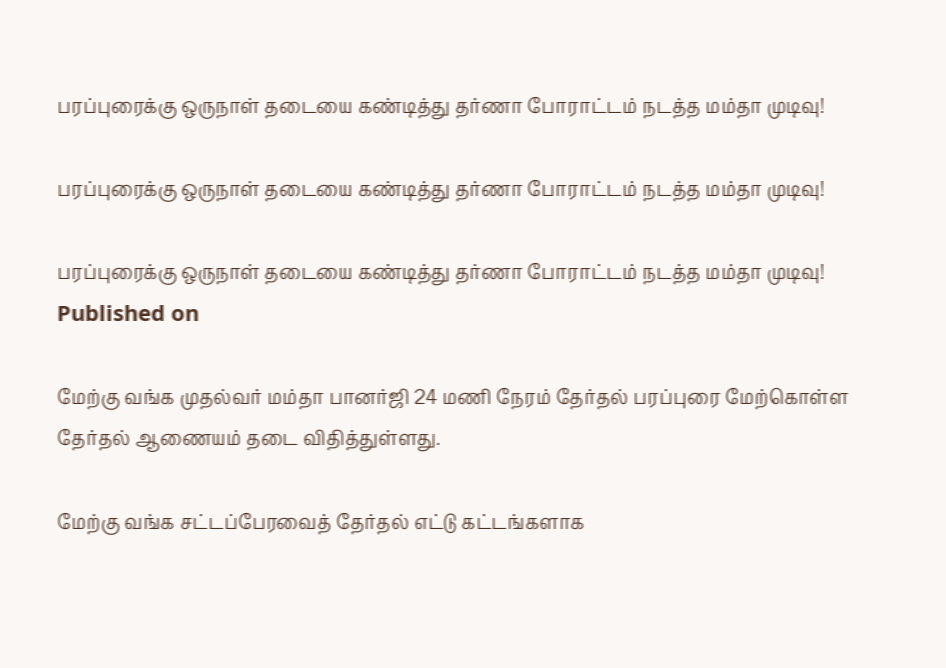பரப்புரைக்கு ஒருநாள் தடையை கண்டித்து தர்ணா போராட்டம் நடத்த மம்தா முடிவு!

பரப்புரைக்கு ஒருநாள் தடையை கண்டித்து தர்ணா போராட்டம் நடத்த மம்தா முடிவு!

பரப்புரைக்கு ஒருநாள் தடையை கண்டித்து தர்ணா போராட்டம் நடத்த மம்தா முடிவு!
Published on

மேற்கு வங்க முதல்வர் மம்தா பானர்ஜி 24 மணி நேரம் தேர்தல் பரப்புரை மேற்கொள்ள தேர்தல் ஆணையம் தடை விதித்துள்ளது.

மேற்கு வங்க சட்டப்பேரவைத் தேர்தல் எட்டு கட்டங்களாக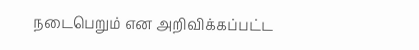நடைபெறும் என அறிவிக்கப்பட்ட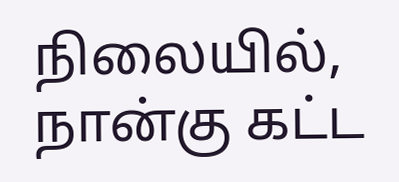நிலையில், நான்கு கட்ட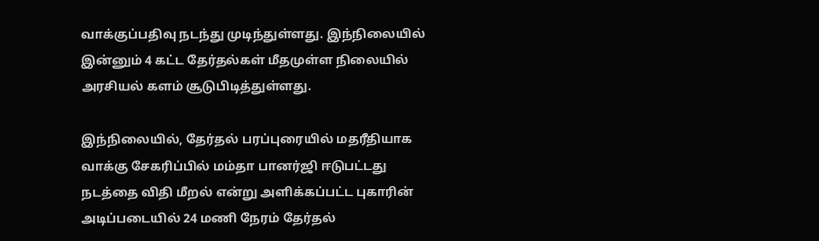வாக்குப்பதிவு நடந்து முடிந்துள்ளது. இந்நிலையில் இன்னும் 4 கட்ட தேர்தல்கள் மீதமுள்ள நிலையில் அரசியல் களம் சூடுபிடித்துள்ளது.

இந்நிலையில், தேர்தல் பரப்புரையில் மதரீதியாக வாக்கு சேகரிப்பில் மம்தா பானர்ஜி ஈடுபட்டது நடத்தை விதி மீறல் என்று அளிக்கப்பட்ட புகாரின் அடிப்படையில் 24 மணி நேரம் தேர்தல்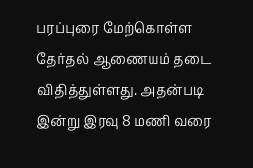பரப்புரை மேற்கொள்ள தேர்தல் ஆணையம் தடை விதித்துள்ளது. அதன்படி இன்று இரவு 8 மணி வரை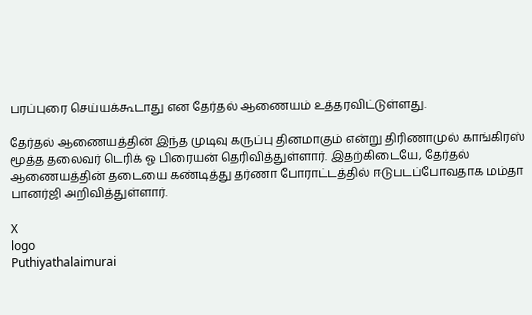பரப்புரை செய்யக்கூடாது என தேர்தல் ஆணையம் உத்தரவிட்டுள்ளது.

தேர்தல் ஆணையத்தின் இந்த முடிவு கருப்பு தினமாகும் என்று திரிணாமுல் காங்கிரஸ் மூத்த தலைவர் டெரிக் ஓ பிரையன் தெரிவித்துள்ளார். இதற்கிடையே, தேர்தல் ஆணையத்தின் தடையை கண்டித்து தர்ணா போராட்டத்தில் ஈடுபடப்போவதாக மம்தா பானர்ஜி அறிவித்துள்ளார்.

X
logo
Puthiyathalaimurai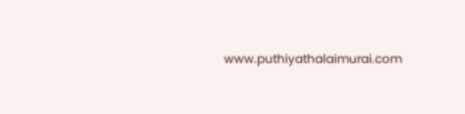www.puthiyathalaimurai.com